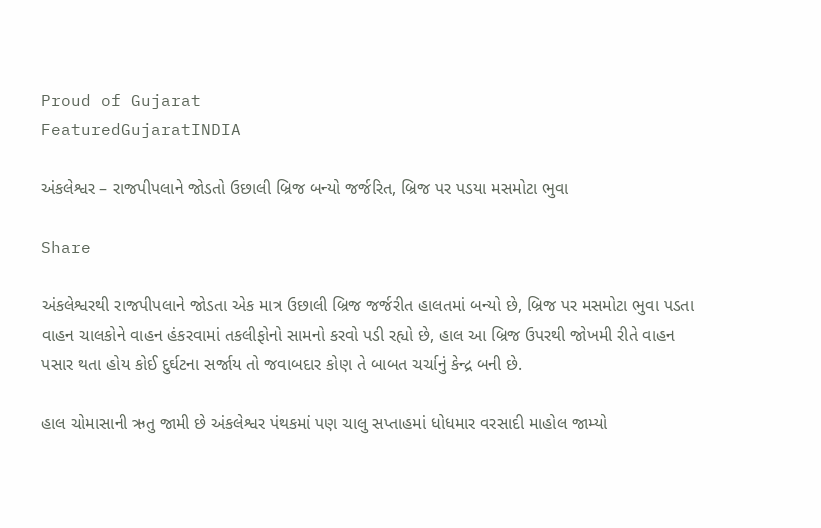Proud of Gujarat
FeaturedGujaratINDIA

અંકલેશ્વર – રાજપીપલાને જોડતો ઉછાલી બ્રિજ બન્યો જર્જરિત, બ્રિજ પર પડયા મસમોટા ભુવા

Share

અંકલેશ્વરથી રાજપીપલાને જોડતા એક માત્ર ઉછાલી બ્રિજ જર્જરીત હાલતમાં બન્યો છે, બ્રિજ પર મસમોટા ભુવા પડતા વાહન ચાલકોને વાહન હંકરવામાં તકલીફોનો સામનો કરવો પડી રહ્યો છે, હાલ આ બ્રિજ ઉપરથી જોખમી રીતે વાહન પસાર થતા હોય કોઈ દુર્ઘટના સર્જાય તો જવાબદાર કોણ તે બાબત ચર્ચાનું કેન્દ્ર બની છે.

હાલ ચોમાસાની ઋતુ જામી છે અંકલેશ્વર પંથકમાં પણ ચાલુ સપ્તાહમાં ધોધમાર વરસાદી માહોલ જામ્યો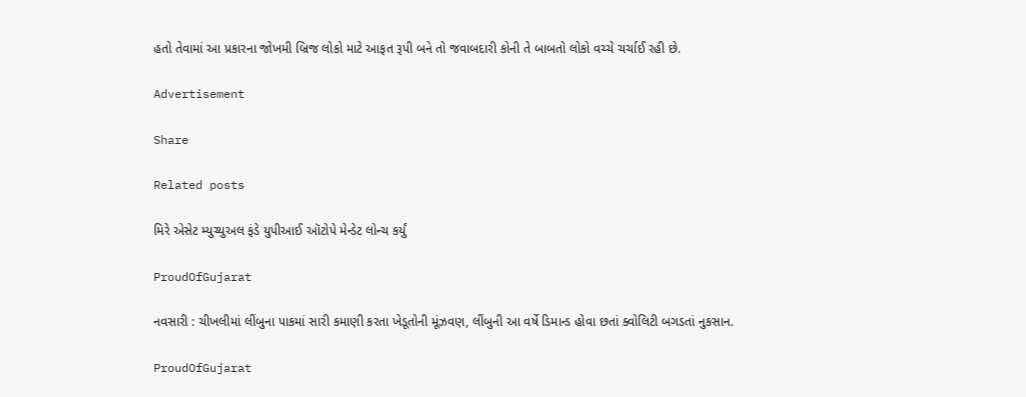હતો તેવામાં આ પ્રકારના જોખમી બ્રિજ લોકો માટે આફત રૂપી બને તો જવાબદારી કોની તે બાબતો લોકો વચ્ચે ચર્ચાઈ રહી છે.

Advertisement

Share

Related posts

મિરે એસેટ મ્યુચ્યુઅલ ફંડે યુપીઆઈ ઑટોપે મેન્ડેટ લોન્ચ કર્યું

ProudOfGujarat

નવસારી : ચીખલીમાં લીંબુના પાકમાં સારી કમાણી કરતા ખેડૂતોની મૂંઝવણ, લીંબુની આ વર્ષે ડિમાન્ડ હોવા છતાં ક્વોલિટી બગડતાં નુકસાન.

ProudOfGujarat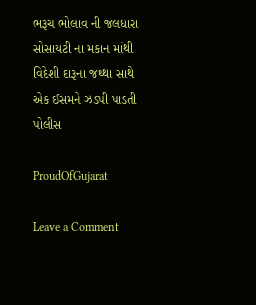ભરૂચ ભોલાવ ની જલધારા સોસાયટી ના મકાન માંથી વિદેશી દારૂના જથ્થા સાથે એક ઈસમને ઝડપી પાડતી પોલીસ

ProudOfGujarat

Leave a Comment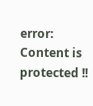error: Content is protected !!